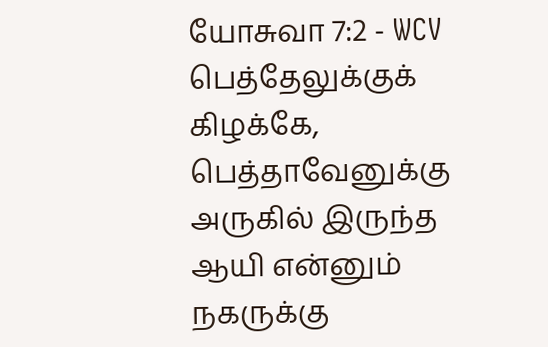யோசுவா 7:2 - WCV
பெத்தேலுக்குக் கிழக்கே, பெத்தாவேனுக்கு அருகில் இருந்த ஆயி என்னும் நகருக்கு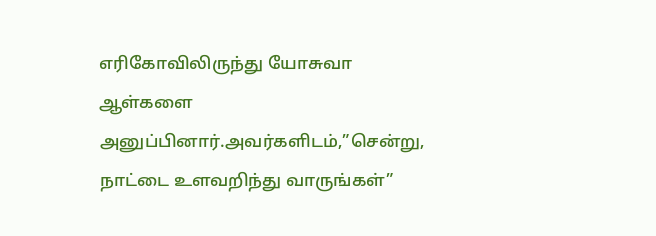எரிகோவிலிருந்து யோசுவா ஆள்களை அனுப்பினார்.அவர்களிடம்,”சென்று, நாட்டை உளவறிந்து வாருங்கள்”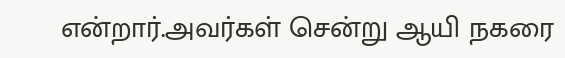என்றார்.அவர்கள் சென்று ஆயி நகரை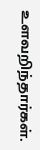உளவறிந்தார்கள்.